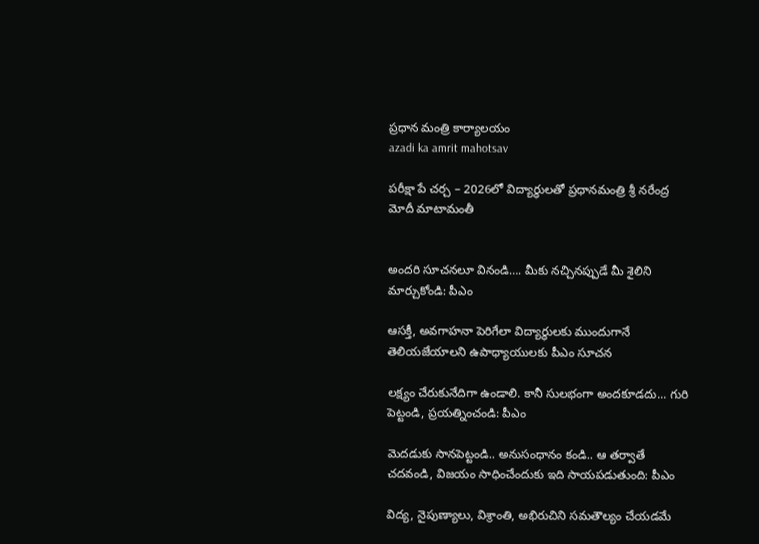ప్రధాన మంత్రి కార్యాలయం
azadi ka amrit mahotsav

పరీక్షా పే చర్చ – 2026లో విద్యార్ధులతో ప్రధానమంత్రి శ్రీ నరేంద్ర మోదీ మాటామంతీ


అందరి సూచనలూ వినండి…. మీకు నచ్చినప్పుడే మీ శైలిని మార్చుకోండి: పీఎం

ఆసక్తీ, అవగాహనా పెరిగేలా విద్యార్థులకు ముందుగానే తెలియజేయాలని ఉపాధ్యాయులకు పీఎం సూచన

లక్ష్యం చేరుకునేదిగా ఉండాలి. కానీ సులభంగా అందకూడదు... గురి పెట్టండి, ప్రయత్నించండి: పీఎం

మెదడుకు సానపెట్టండి.. అనుసంధానం కండి.. ఆ తర్వాతే చదవండి, విజయం సాధించేందుకు ఇది సాయపడుతుంది: పీఎం

విద్య, నైపుణ్యాలు, విశ్రాంతి, అభిరుచిని సమతౌల్యం చేయడమే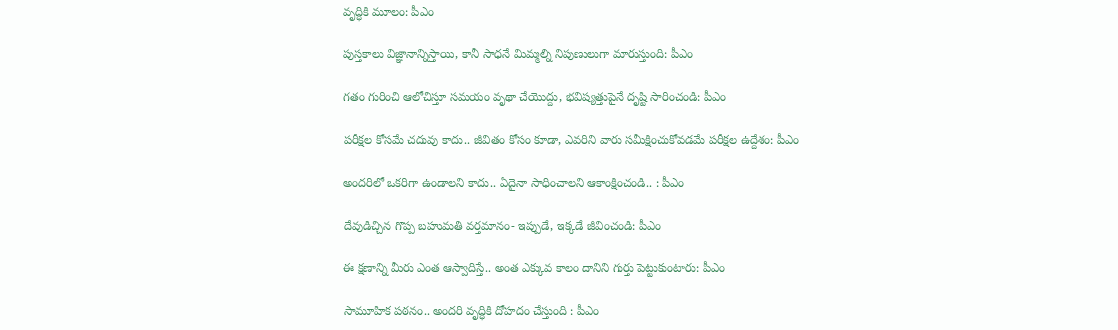వృద్ధికి మూలం: పీఎం

పుస్తకాలు విజ్ఞానాన్నిస్తాయి, కానీ సాధనే మిమ్మల్ని నిపుణులుగా మారుస్తుంది: పీఎం

గతం గురించి ఆలోచిస్తూ సమయం వృథా చేయొద్దు, భవిష్యత్తుపైనే దృష్టి సారించండి: పీఎం

పరీక్షల కోసమే చదువు కాదు.. జీవితం కోసం కూడా, ఎవరిని వారు సమీక్షించుకోవడమే పరీక్షల ఉద్దేశం: పీఎం

అందరిలో ఒకరిగా ఉండాలని కాదు.. ఏదైనా సాధించాలని ఆకాంక్షించండి.. : పీఎం

దేవుడిచ్చిన గొప్ప బహుమతి వర్తమానం- ఇప్పుడే, ఇక్కడే జీవించండి: పీఎం

ఈ క్షణాన్ని మీరు ఎంత ఆస్వాదిస్తే.. అంత ఎక్కువ కాలం దానిని గుర్తు పెట్టుకుంటారు: పీఎం

సామూహిక పఠనం.. అందరి వృద్ధికి దోహదం చేస్తుంది : పీఎం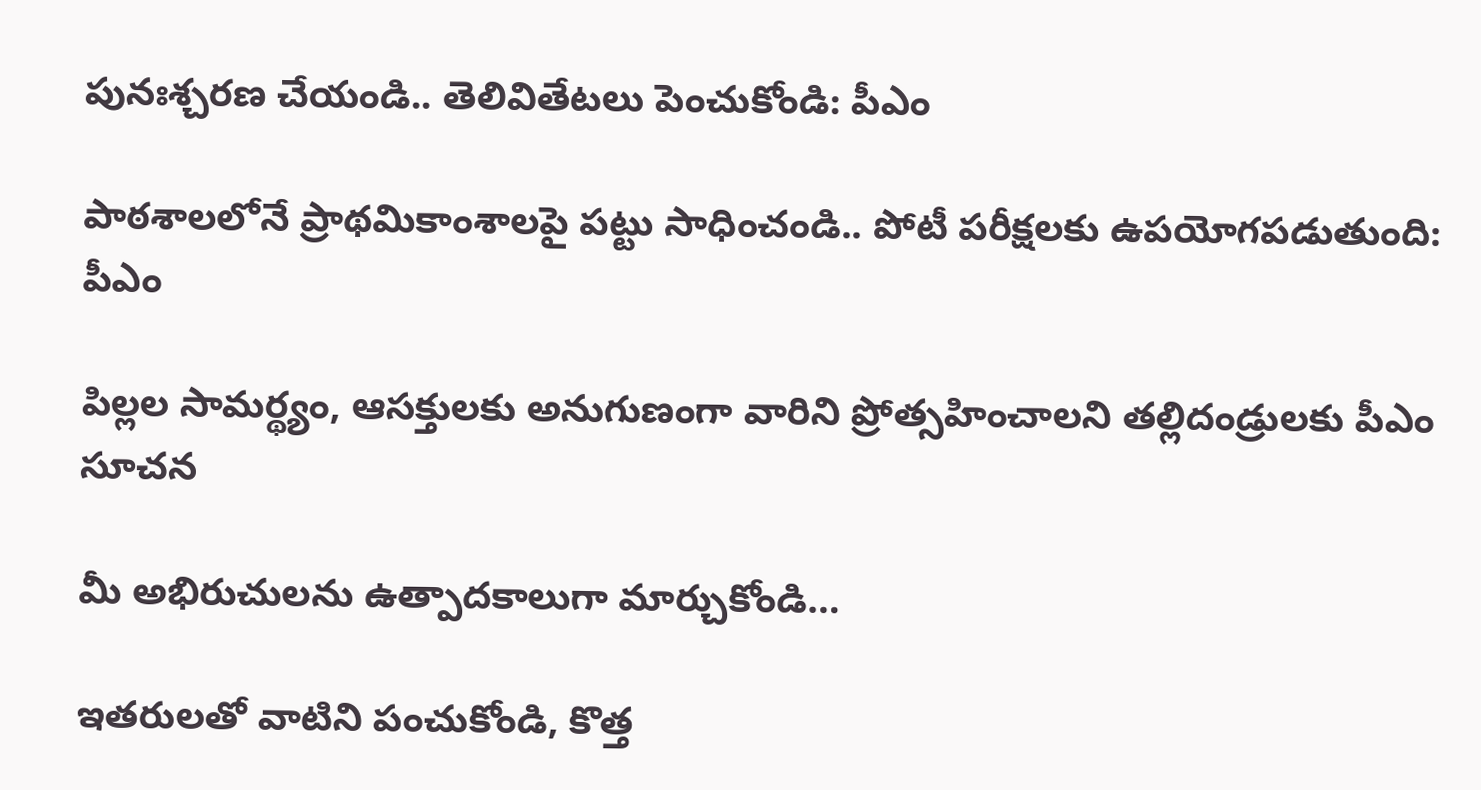పునఃశ్చరణ చేయండి.. తెలివితేటలు పెంచుకోండి: పీఎం

పాఠశాలలోనే ప్రాథమికాంశాలపై పట్టు సాధించండి.. పోటీ పరీక్షలకు ఉపయోగపడుతుంది: పీఎం

పిల్లల సామర్థ్యం, ఆసక్తులకు అనుగుణంగా వారిని ప్రోత్సహించాలని తల్లిదండ్రులకు పీఎం సూచన

మీ అభిరుచులను ఉత్పాదకాలుగా మార్చుకోండి…

ఇతరులతో వాటిని పంచుకోండి, కొత్త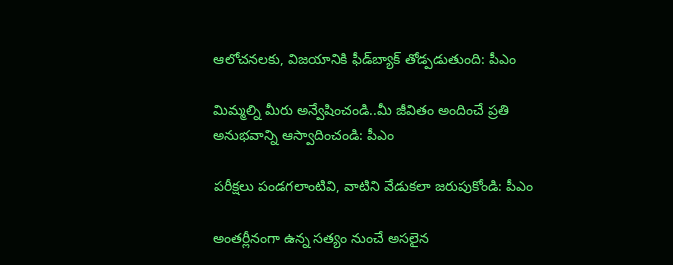ఆలోచనలకు, విజయానికి ఫీడ్‌బ్యాక్ తోడ్పడుతుంది: పీఎం

మిమ్మల్ని మీరు అన్వేషించండి..మీ జీవితం అందించే ప్రతి అనుభవాన్ని ఆస్వాదించండి: పీఎం

పరీక్షలు పండగలాంటివి, వాటిని వేడుకలా జరుపుకోండి: పీఎం

అంతర్లీనంగా ఉన్న సత్యం నుంచే అసలైన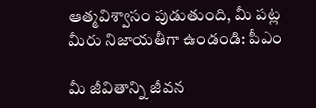ఆత్మవిశ్వాసం పుడుతుంది, మీ పట్ల మీరు నిజాయతీగా ఉండండి: పీఎం

మీ జీవితాన్ని జీవన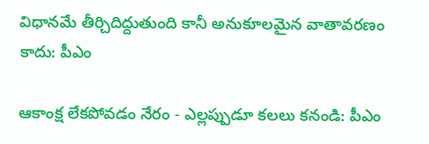విధానమే తీర్చిదిద్దుతుంది కానీ అనుకూలమైన వాతావరణం కాదు: పీఎం

ఆకాంక్ష లేకపోవడం నేరం - ఎల్లప్పుడూ కలలు కనండి: పీఎం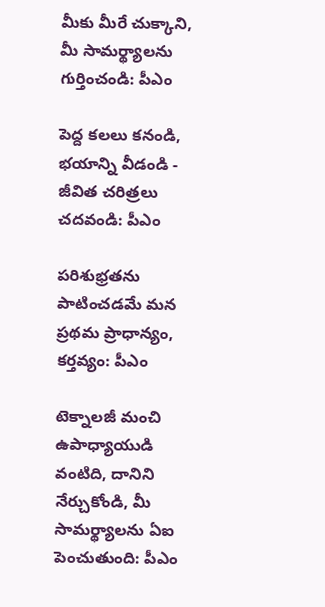మీకు మీరే చుక్కాని, మీ సామర్థ్యాలను గుర్తించండి: పీఎం

పెద్ద కలలు కనండి, భయాన్ని వీడండి - జీవిత చరిత్రలు చదవండి: పీఎం

పరిశుభ్రతను పాటించడమే మన ప్రథమ ప్రాధాన్యం, కర్తవ్యం: పీఎం

టెక్నాలజీ మంచి ఉపాధ్యాయుడి వంటిది, దానిని నేర్చుకోండి, మీ సామర్థ్యాలను ఏఐ పెంచుతుంది: పీఎం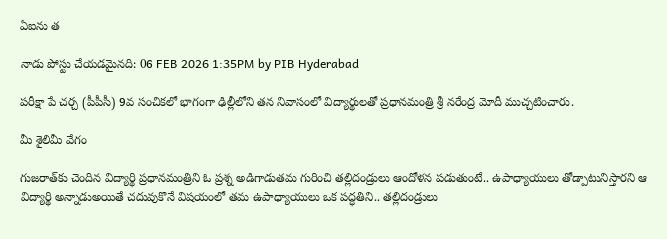ఏఐను త

నాడు పోస్టు చేయడమైనది: 06 FEB 2026 1:35PM by PIB Hyderabad

పరీక్షా పే చర్చ (పీపీసీ) 9వ సంచికలో భాగంగా ఢిల్లీలోని తన నివాసంలో విద్యార్థులతో ప్రధానమంత్రి శ్రీ నరేంద్ర మోదీ ముచ్చటించారు.

మీ శైలిమీ వేగం

గుజరాత్‌కు చెందిన విద్యార్థి ప్రధానమంత్రిని ఓ ప్రశ్న అడిగాడుతమ గురించి తల్లిదండ్రులు ఆందోళన పడుతుంటే.. ఉపాధ్యాయులు తోడ్పాటునిస్తారని ఆ విద్యార్థి అన్నాడుఅయితే చదువుకొనే విషయంలో తమ ఉపాధ్యాయులు ఒక పద్ధతిని.. తల్లిదండ్రులు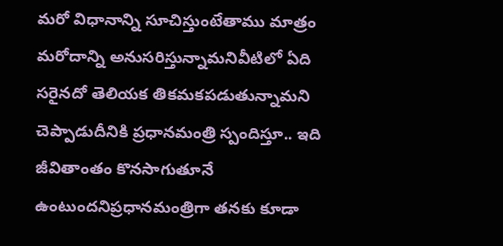మరో విధానాన్ని సూచిస్తుంటేతాము మాత్రం మరోదాన్ని అనుసరిస్తున్నామనివీటిలో ఏది సరైనదో తెలియక తికమకపడుతున్నామని చెప్పాడుదీనికి ప్రధానమంత్రి స్పందిస్తూ.. ఇది జీవితాంతం కొనసాగుతూనే ఉంటుందనిప్రధానమంత్రిగా తనకు కూడా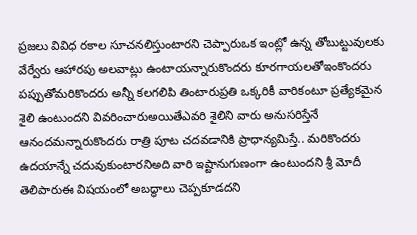ప్రజలు వివిధ రకాల సూచనలిస్తుంటారని చెప్పారుఒక ఇంట్లో ఉన్న తోబుట్టువులకు వేర్వేరు ఆహారపు అలవాట్లు ఉంటాయన్నారుకొందరు కూరగాయలతోఇంకొందరు పప్పుతోమరికొందరు అన్నీ కలగలిపి తింటారుప్రతి ఒక్కరికీ వారికంటూ ప్రత్యేకమైన శైలి ఉంటుందని వివరించారుఅయితేఎవరి శైలిని వారు అనుసరిస్తేనే ఆనందమన్నారుకొందరు రాత్రి పూట చదవడానికి ప్రాధాన్యమిస్తే.. మరికొందరు ఉదయాన్నే చదువుకుంటారనిఅది వారి ఇష్టానుగుణంగా ఉంటుందని శ్రీ మోదీ తెలిపారుఈ విషయంలో అబద్ధాలు చెప్పకూడదని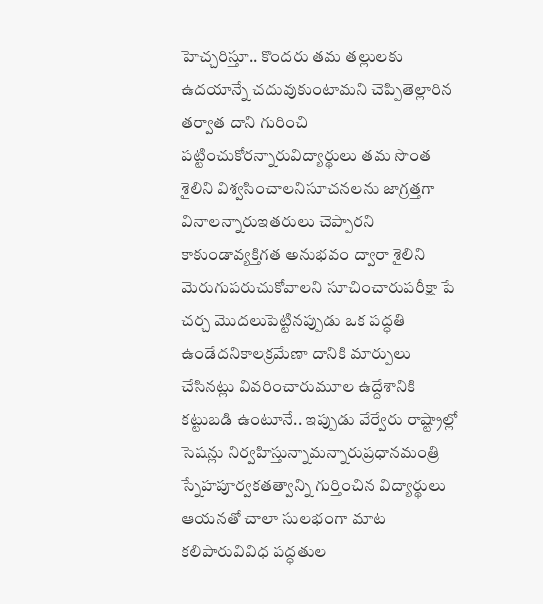హెచ్చరిస్తూ.. కొందరు తమ తల్లులకు ఉదయాన్నే చదువుకుంటామని చెప్పితెల్లారిన తర్వాత దాని గురించి పట్టించుకోరన్నారువిద్యార్థులు తమ సొంత శైలిని విశ్వసించాలనిసూచనలను జాగ్రత్తగా వినాలన్నారుఇతరులు చెప్పారని కాకుండావ్యక్తిగత అనుభవం ద్వారా శైలిని మెరుగుపరుచుకోవాలని సూచించారుపరీక్షా పే చర్చ మొదలుపెట్టినప్పుడు ఒక పద్ధతి ఉండేదనికాలక్రమేణా దానికి మార్పులు చేసినట్లు వివరించారుమూల ఉద్దేశానికి కట్టుబడి ఉంటూనే.. ఇప్పుడు వేర్వేరు రాష్ట్రాల్లో సెషన్లు నిర్వహిస్తున్నామన్నారుప్రధానమంత్రి స్నేహపూర్వకతత్వాన్ని గుర్తించిన విద్యార్థులు ఆయనతో చాలా సులభంగా మాట కలిపారువివిధ పద్ధతుల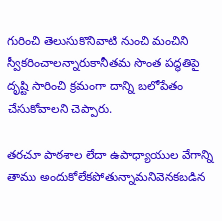గురించి తెలుసుకొనివాటి నుంచి మంచిని స్వీకరించాలన్నారుకానీతమ సొంత పద్ధతిపై దృష్టి సారించి క్రమంగా దాన్ని బలోపేతం చేసుకోవాలని చెప్పారు.

తరచూ పాఠశాల లేదా ఉపాధ్యాయుల వేగాన్ని తాము అందుకోలేకపోతున్నామనివెనకబడిన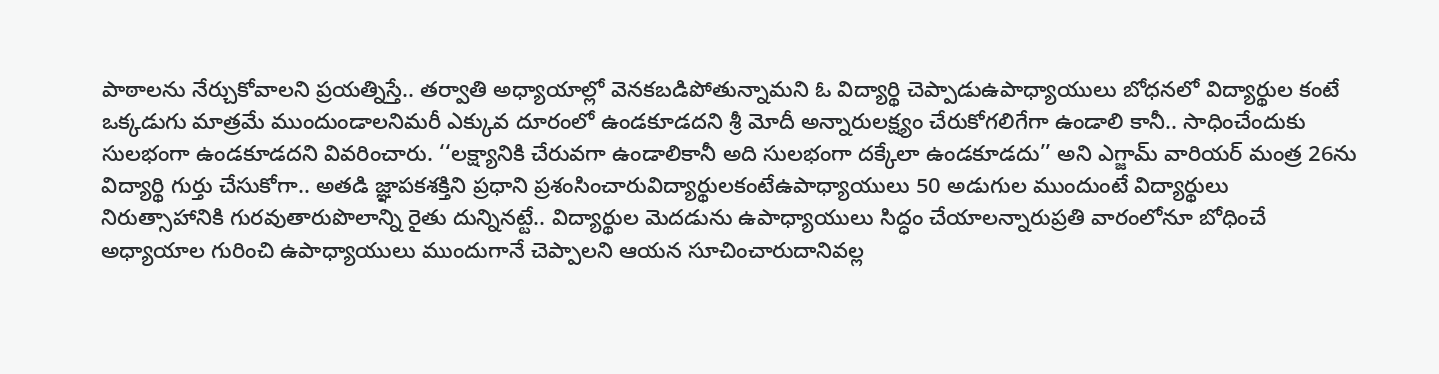పాఠాలను నేర్చుకోవాలని ప్రయత్నిస్తే.. తర్వాతి అధ్యాయాల్లో వెనకబడిపోతున్నామని ఓ విద్యార్థి చెప్పాడుఉపాధ్యాయులు బోధనలో విద్యార్థుల కంటే ఒక్కడుగు మాత్రమే ముందుండాలనిమరీ ఎక్కువ దూరంలో ఉండకూడదని శ్రీ మోదీ అన్నారులక్ష్యం చేరుకోగలిగేగా ఉండాలి కానీ.. సాధించేందుకు సులభంగా ఉండకూడదని వివరించారు. ‘‘లక్ష్యానికి చేరువగా ఉండాలికానీ అది సులభంగా దక్కేలా ఉండకూడదు’’ అని ఎగ్జామ్ వారియర్ మంత్ర 26ను విద్యార్థి గుర్తు చేసుకోగా.. అతడి జ్ఞాపకశక్తిని ప్రధాని ప్రశంసించారువిద్యార్థులకంటేఉపాధ్యాయులు 50 అడుగుల ముందుంటే విద్యార్థులు నిరుత్సాహానికి గురవుతారుపొలాన్ని రైతు దున్నినట్టే.. విద్యార్థుల మెదడును ఉపాధ్యాయులు సిద్ధం చేయాలన్నారుప్రతి వారంలోనూ బోధించే అధ్యాయాల గురించి ఉపాధ్యాయులు ముందుగానే చెప్పాలని ఆయన సూచించారుదానివల్ల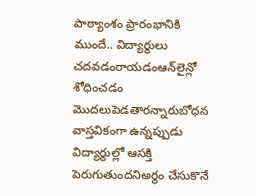పాఠ్యాంశం ప్రారంభానికి ముందే.. విద్యార్థులు చదవడంరాయడంఆన్‌లైన్లో శోధించడం మొదలుపెడతారన్నారుబోధన వాస్తవికంగా ఉన్నప్పుడు విద్యార్థుల్లో ఆసక్తి పెరుగుతుందనిఅర్థం చేసుకొనే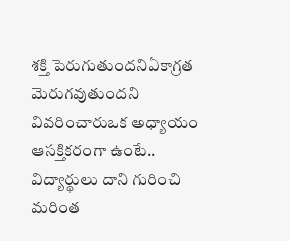శక్తి పెరుగుతుందనిఏకాగ్రత మెరుగవుతుందని వివరించారుఒక అధ్యాయం ఆసక్తికరంగా ఉంటే.. విద్యార్థులు దాని గురించి మరింత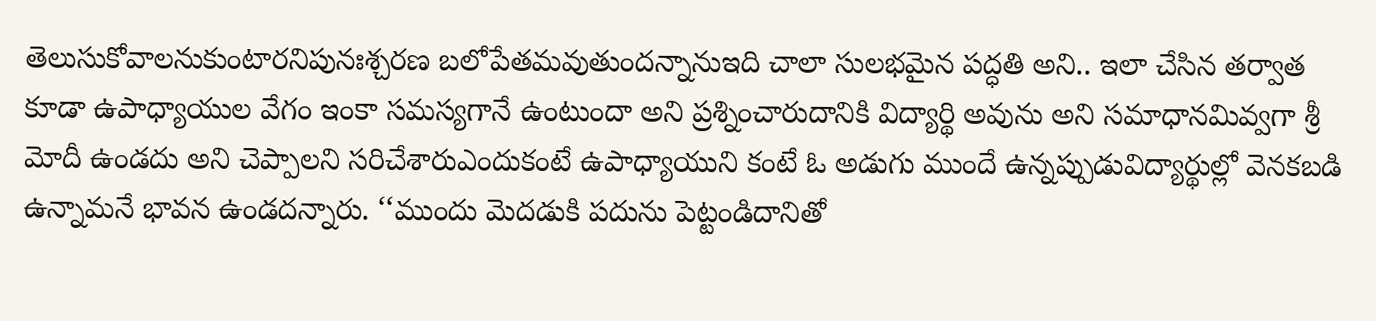తెలుసుకోవాలనుకుంటారనిపునఃశ్చరణ బలోపేతమవుతుందన్నానుఇది చాలా సులభమైన పద్ధతి అని.. ఇలా చేసిన తర్వాత కూడా ఉపాధ్యాయుల వేగం ఇంకా సమస్యగానే ఉంటుందా అని ప్రశ్నించారుదానికి విద్యార్థి అవును అని సమాధానమివ్వగా శ్రీ మోదీ ఉండదు అని చెప్పాలని సరిచేశారుఎందుకంటే ఉపాధ్యాయుని కంటే ఓ అడుగు ముందే ఉన్నప్పుడువిద్యార్థుల్లో వెనకబడి ఉన్నామనే భావన ఉండదన్నారు. ‘‘ముందు మెదడుకి పదును పెట్టండిదానితో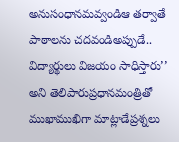అనుసంధానమవ్వండిఆ తర్వాతే పాఠాలను చదవండిఅప్పుడే.. విద్యార్థులు విజయం సాధిస్తారు’’ అని తెలిపారుప్రధానమంత్రితో ముఖాముఖిగా మాట్లాడేప్రశ్నలు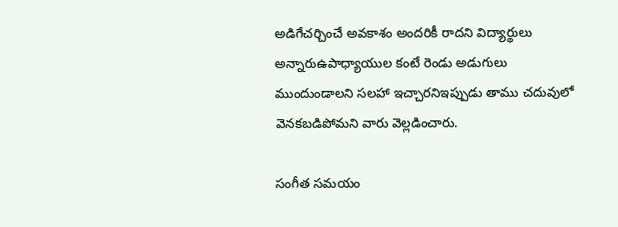అడిగేచర్చించే అవకాశం అందరికీ రాదని విద్యార్థులు అన్నారుఉపాధ్యాయుల కంటే రెండు అడుగులు ముందుండాలని సలహా ఇచ్చారనిఇప్పుడు తాము చదువులో వెనకబడిపోమని వారు వెల్లడించారు.

సంగీత సమయం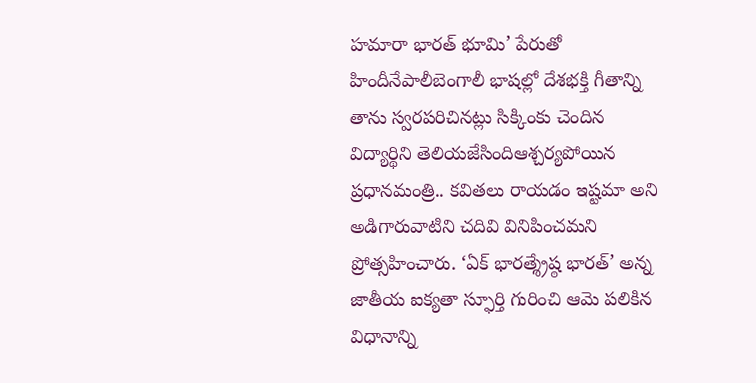హమారా భారత్ భూమి’ పేరుతో హిందీనేపాలీబెంగాలీ భాషల్లో దేశభక్తి గీతాన్ని తాను స్వరపరిచినట్లు సిక్కింకు చెందిన విద్యార్థిని తెలియజేసిందిఆశ్చర్యపోయిన ప్రధానమంత్రి.. కవితలు రాయడం ఇష్టమా అని అడిగారువాటిని చదివి వినిపించమని ప్రోత్సహించారు. ‘ఏక్ భారత్శ్రేష్ఠ భారత్’ అన్న జాతీయ ఐక్యతా స్ఫూర్తి గురించి ఆమె పలికిన విధానాన్ని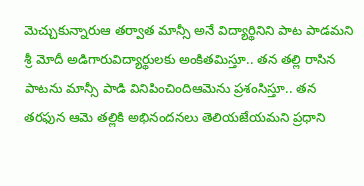మెచ్చుకున్నారుఆ తర్వాత మాన్సీ అనే విద్యార్థినిని పాట పాడమని శ్రీ మోదీ అడిగారువిద్యార్థులకు అంకితమిస్తూ.. తన తల్లి రాసిన పాటను మాన్సీ పాడి వినిపించిందిఆమెను ప్రశంసిస్తూ.. తన తరఫున ఆమె తల్లికి అభినందనలు తెలియజేయమని ప్రధాని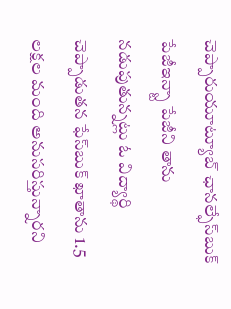చెప్పారుయూట్యూబ్ ఛానల్ఫేస్‌బుక్ పేజీఇన్స్టా పేజీని తాను నడుపుతున్నట్లు ఓ విద్యార్థి చెప్పాడుతన ఫేస్‌బుక్ ఖాతాను 1.5 లక్షల మంది అనుసరిస్తున్నారని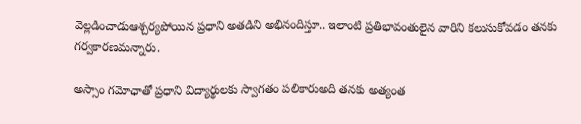వెల్లడించాడుఆశ్చర్యపోయిన ప్రధాని అతడిని అభినందిస్తూ.. ఇలాంటి ప్రతిభావంతులైన వారిని కలుసుకోవడం తనకు గర్వకారణమన్నారు.

అస్సాం గమోఛాతో ప్రధాని విద్యార్థులకు స్వాగతం పలికారుఅది తనకు అత్యంత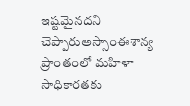ఇష్టమైనదని చెప్పారుఅస్సాంఈశాన్య ప్రాంతంలో మహిళా సాధికారతకు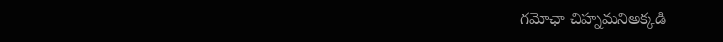గమోఛా చిహ్నమనిఅక్కడి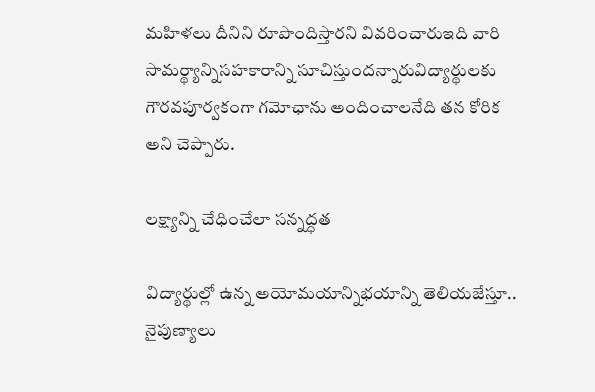మహిళలు దీనిని రూపొందిస్తారని వివరించారుఇది వారి సామర్థ్యాన్నిసహకారాన్ని సూచిస్తుందన్నారువిద్యార్థులకు గౌరవపూర్వకంగా గమోఛాను అందించాలనేది తన కోరిక అని చెప్పారు.

లక్ష్యాన్ని చేధించేలా సన్నద్ధత

విద్యార్థుల్లో ఉన్న అయోమయాన్నిభయాన్ని తెలియజేస్తూ.. నైపుణ్యాలు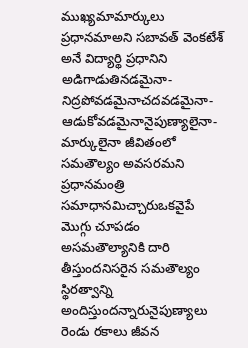ముఖ్యమామార్కులు ప్రధానమాఅని సబావత్ వెంకటేశ్ అనే విద్యార్థి ప్రధానిని అడిగాడుతినడమైనా-నిద్రపోవడమైనాచదవడమైనా-ఆడుకోవడమైనానైపుణ్యాలైనా-మార్కులైనా జీవితంలో సమతౌల్యం అవసరమని ప్రధానమంత్రి సమాధానమిచ్చారుఒకవైపే మొగ్గు చూపడం అసమతౌల్యానికి దారి తీస్తుందనిసరైన సమతౌల్యం స్థిరత్వాన్ని అందిస్తుందన్నారునైపుణ్యాలు రెండు రకాలు జీవన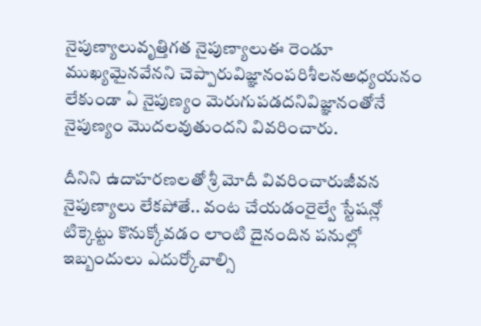నైపుణ్యాలువృత్తిగత నైపుణ్యాలుఈ రెండూ ముఖ్యమైనవేనని చెప్పారువిజ్ఞానంపరిశీలనఅధ్యయనం లేకుండా ఏ నైపుణ్యం మెరుగుపడదనివిజ్ఞానంతోనే నైపుణ్యం మొదలవుతుందని వివరించారు.

దీనిని ఉదాహరణలతో శ్రీ మోదీ వివరించారుజీవన నైపుణ్యాలు లేకపోతే.. వంట చేయడంరైల్వే స్టేషన్లో టిక్కెట్టు కొనుక్కోవడం లాంటి దైనందిన పనుల్లో ఇబ్బందులు ఎదుర్కోవాల్సి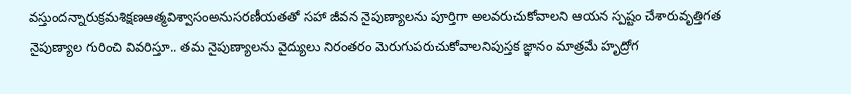వస్తుందన్నారుక్రమశిక్షణఆత్మవిశ్వాసంఅనుసరణీయతతో సహా జీవన నైపుణ్యాలను పూర్తిగా అలవరుచుకోవాలని ఆయన స్పష్టం చేశారువృత్తిగత నైపుణ్యాల గురించి వివరిస్తూ.. తమ నైపుణ్యాలను వైద్యులు నిరంతరం మెరుగుపరుచుకోవాలనిపుస్తక జ్ఞానం మాత్రమే హృద్రోగ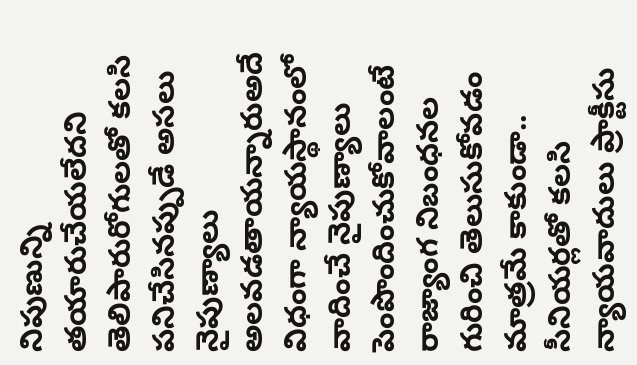నిపుణున్ని తయారుచేయలేదని తెలిపారురోగులతో కలసి పనిచేసినప్పుడే అసలు నైపుణ్యాలు అలవడతాయన్నారుఅదే విధంగా న్యాయస్థానంలో వాదించే నైపుణ్యాలు పెంపొందించుకోవాలంటే రాజ్యాంగ నిబంధనల గురించి తెలుసుకోవడం మాత్రమే కాకుండా.. సీనియర్లతో కలసి న్యాయవాదులు ప్రాక్టీసు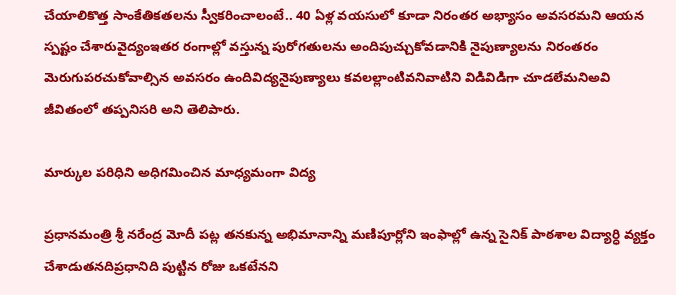చేయాలికొత్త సాంకేతికతలను స్వీకరించాలంటే.. 40 ఏళ్ల వయసులో కూడా నిరంతర అభ్యాసం అవసరమని ఆయన స్పష్టం చేశారువైద్యంఇతర రంగాల్లో వస్తున్న పురోగతులను అందిపుచ్చుకోవడానికి నైపుణ్యాలను నిరంతరం మెరుగుపరచుకోవాల్సిన అవసరం ఉందివిద్యనైపుణ్యాలు కవలల్లాంటివనివాటిని విడివిడిగా చూడలేమనిఅవి జీవితంలో తప్పనిసరి అని తెలిపారు.

మార్కుల పరిధిని అధిగమించిన మాధ్యమంగా విద్య

ప్రధానమంత్రి శ్రీ నరేంద్ర మోదీ పట్ల తనకున్న అభిమానాన్ని మణిపూర్లోని ఇంఫాల్లో ఉన్న సైనిక్ పాఠశాల విద్యార్ధి వ్యక్తం చేశాడుతనదిప్రధానిది పుట్టిన రోజు ఒకటేనని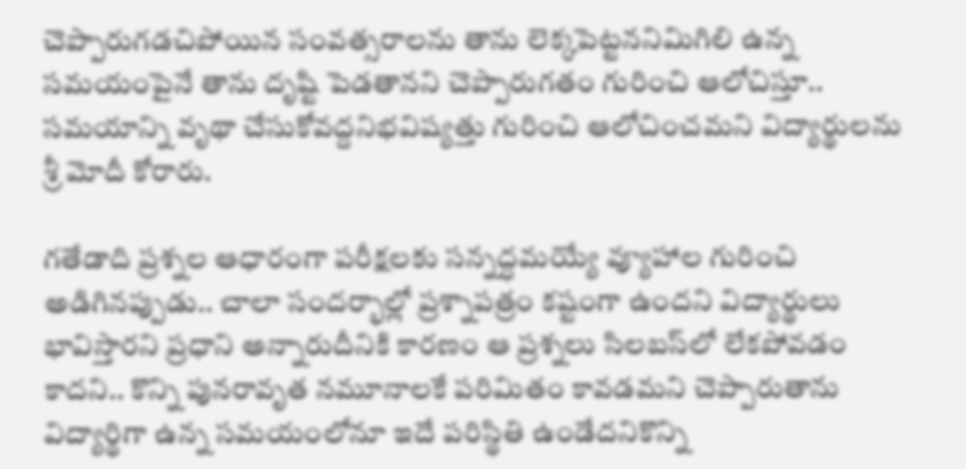చెప్పారుగడచిపోయిన సంవత్సరాలను తాను లెక్కపెట్టననిమిగిలి ఉన్న సమయంపైనే తాను దృష్టి పెడతానని చెప్పారుగతం గురించి ఆలోచిస్తూ.. సమయాన్ని వృథా చేసుకోవద్దనిభవిష్యత్తు గురించి ఆలోచించమని విద్యార్థులను శ్రీ మోదీ కోరారు.

గతేడాది ప్రశ్నల ఆధారంగా పరీక్షలకు సన్నద్ధమయ్యే వ్యూహాల గురించి అడిగినప్పుడు.. చాలా సందర్భాల్లో ప్రశ్నాపత్రం కష్టంగా ఉందని విద్యార్థులు భావిస్తారని ప్రధాని అన్నారుదీనికి కారణం ఆ ప్రశ్నలు సిలబస్‌లో లేకపోవడం కాదని.. కొన్ని పునరావృత నమూనాలకే పరిమితం కావడమని చెప్పారుతాను విద్యార్థిగా ఉన్న సమయంలోనూ ఇదే పరిస్థితి ఉండేదనికొన్ని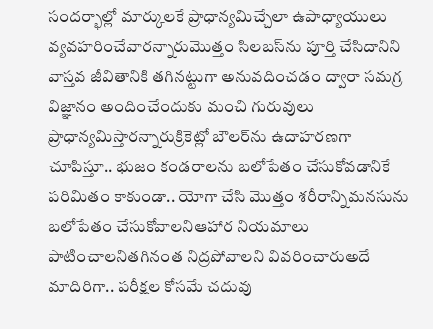సందర్భాల్లో మార్కులకే ప్రాధాన్యమిచ్చేలా ఉపాధ్యాయులు వ్యవహరించేవారన్నారుమొత్తం సిలబస్‌ను పూర్తి చేసిదానిని వాస్తవ జీవితానికి తగినట్టుగా అనువదించడం ద్వారా సమగ్ర విజ్ఞానం అందించేందుకు మంచి గురువులు ప్రాధాన్యమిస్తారన్నారుక్రికెట్లో బౌలర్‌ను ఉదాహరణగా చూపిస్తూ.. భుజం కండరాలను బలోపేతం చేసుకోవడానికే పరిమితం కాకుండా.. యోగా చేసి మొత్తం శరీరాన్నిమనసును బలోపేతం చేసుకోవాలనిఆహార నియమాలు పాటించాలనితగినంత నిద్రపోవాలని వివరించారుఅదే మాదిరిగా.. పరీక్షల కోసమే చదువు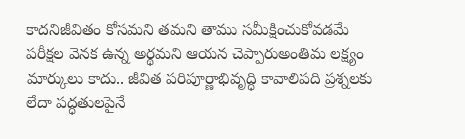కాదనిజీవితం కోసమని తమని తాము సమీక్షించుకోవడమే పరీక్షల వెనక ఉన్న అర్థమని ఆయన చెప్పారుఅంతిమ లక్ష్యం మార్కులు కాదు.. జీవిత పరిపూర్ణాభివృద్ధి కావాలిపది ప్రశ్నలకు లేదా పద్ధతులపైనే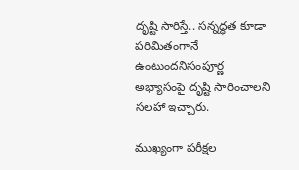దృష్టి సారిస్తే.. సన్నద్ధత కూడా పరిమితంగానే ఉంటుందనిసంపూర్ణ అభ్యాసంపై దృష్టి సారించాలని సలహా ఇచ్చారు.

ముఖ్యంగా పరీక్షల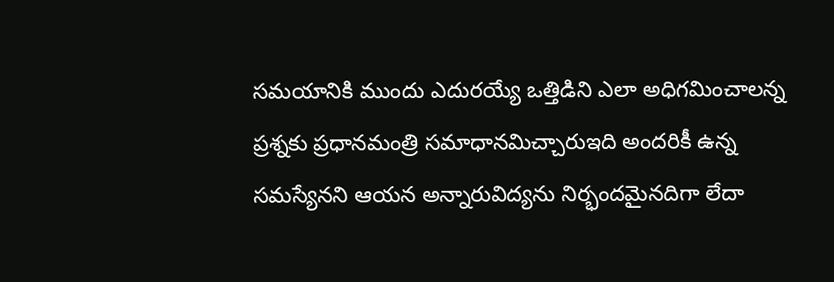సమయానికి ముందు ఎదురయ్యే ఒత్తిడిని ఎలా అధిగమించాలన్న ప్రశ్నకు ప్రధానమంత్రి సమాధానమిచ్చారుఇది అందరికీ ఉన్న సమస్యేనని ఆయన అన్నారువిద్యను నిర్భందమైనదిగా లేదా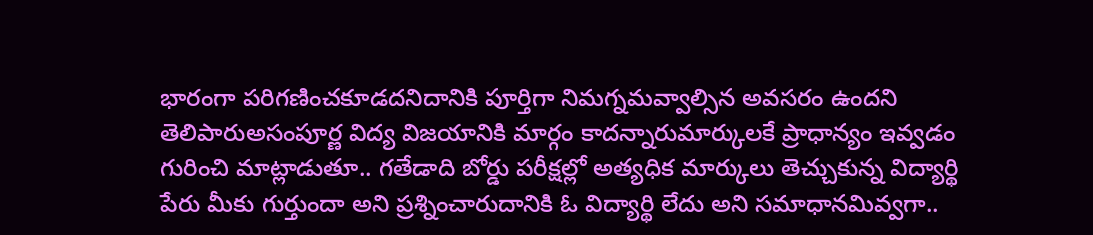భారంగా పరిగణించకూడదనిదానికి పూర్తిగా నిమగ్నమవ్వాల్సిన అవసరం ఉందని తెలిపారుఅసంపూర్ణ విద్య విజయానికి మార్గం కాదన్నారుమార్కులకే ప్రాధాన్యం ఇవ్వడం గురించి మాట్లాడుతూ.. గతేడాది బోర్డు పరీక్షల్లో అత్యధిక మార్కులు తెచ్చుకున్న విద్యార్థి పేరు మీకు గుర్తుందా అని ప్రశ్నించారుదానికి ఓ విద్యార్థి లేదు అని సమాధానమివ్వగా..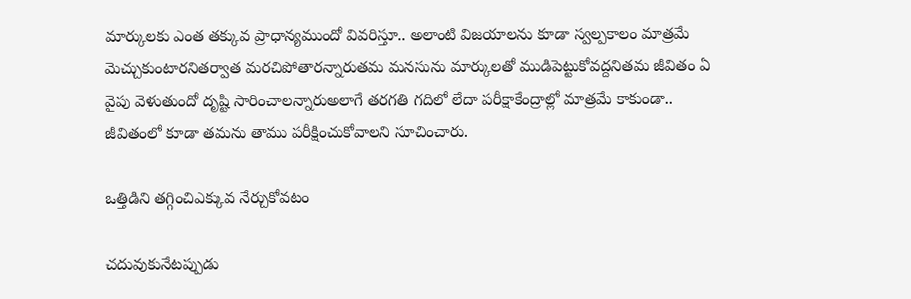మార్కులకు ఎంత తక్కువ ప్రాధాన్యముందో వివరిస్తూ.. అలాంటి విజయాలను కూడా స్వల్పకాలం మాత్రమే మెచ్చుకుంటారనితర్వాత మరచిపోతారన్నారుతమ మనసును మార్కులతో ముడిపెట్టుకోవద్దనితమ జీవితం ఏ వైపు వెళుతుందో దృష్టి సారించాలన్నారుఅలాగే తరగతి గదిలో లేదా పరీక్షాకేంద్రాల్లో మాత్రమే కాకుండా.. జీవితంలో కూడా తమను తాము పరీక్షించుకోవాలని సూచించారు.

ఒత్తిడిని తగ్గించిఎక్కువ నేర్చుకోవటం

చదువుకునేటప్పుడు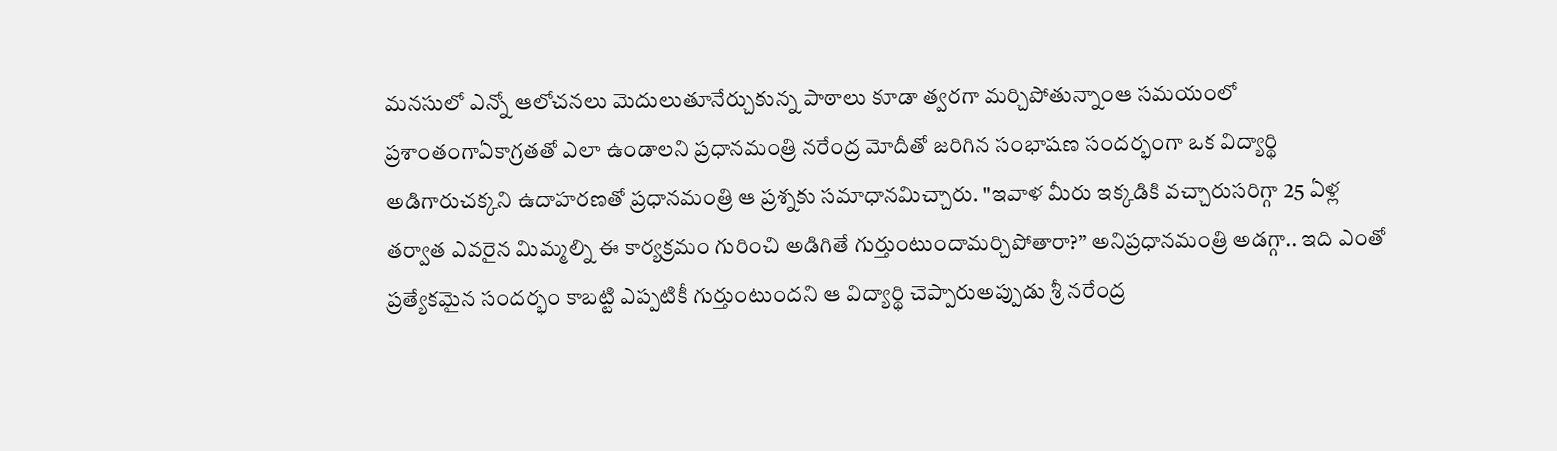మనసులో ఎన్నో ఆలోచనలు మెదులుతూనేర్చుకున్న పాఠాలు కూడా త్వరగా మర్చిపోతున్నాంఆ సమయంలో ప్రశాంతంగాఏకాగ్రతతో ఎలా ఉండాలని ప్రధానమంత్రి నరేంద్ర మోదీతో జరిగిన సంభాషణ సందర్భంగా ఒక విద్యార్థి అడిగారుచక్కని ఉదాహరణతో ప్రధానమంత్రి ఆ ప్రశ్నకు సమాధానమిచ్చారు. "ఇవాళ మీరు ఇక్కడికి వచ్చారుసరిగ్గా 25 ఏళ్ల తర్వాత ఎవరైన మిమ్మల్ని ఈ కార్యక్రమం గురించి అడిగితే గుర్తుంటుందామర్చిపోతారా?” అనిప్రధానమంత్రి అడగ్గా.. ఇది ఎంతో ప్రత్యేకమైన సందర్భం కాబట్టి ఎప్పటికీ గుర్తుంటుందని ఆ విద్యార్థి చెప్పారుఅప్పుడు శ్రీ నరేంద్ర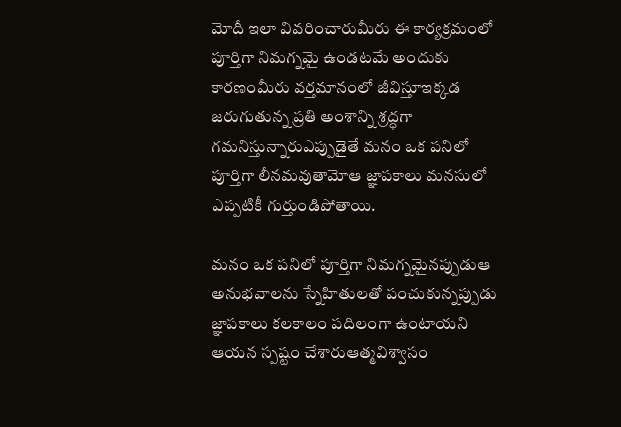మోదీ ఇలా వివరించారుమీరు ఈ కార్యక్రమంలో పూర్తిగా నిమగ్నమై ఉండటమే అందుకు కారణంమీరు వర్తమానంలో జీవిస్తూఇక్కడ జరుగుతున్న ప్రతి అంశాన్ని శ్రద్ధగా గమనిస్తున్నారుఎప్పుడైతే మనం ఒక పనిలో పూర్తిగా లీనమవుతామోఆ జ్ఞాపకాలు మనసులో ఎప్పటికీ గుర్తుండిపోతాయి.

మనం ఒక పనిలో పూర్తిగా నిమగ్నమైనప్పుడుఆ అనుభవాలను స్నేహితులతో పంచుకున్నప్పుడు జ్ఞాపకాలు కలకాలం పదిలంగా ఉంటాయని ఆయన స్పష్టం చేశారుఆత్మవిశ్వాసం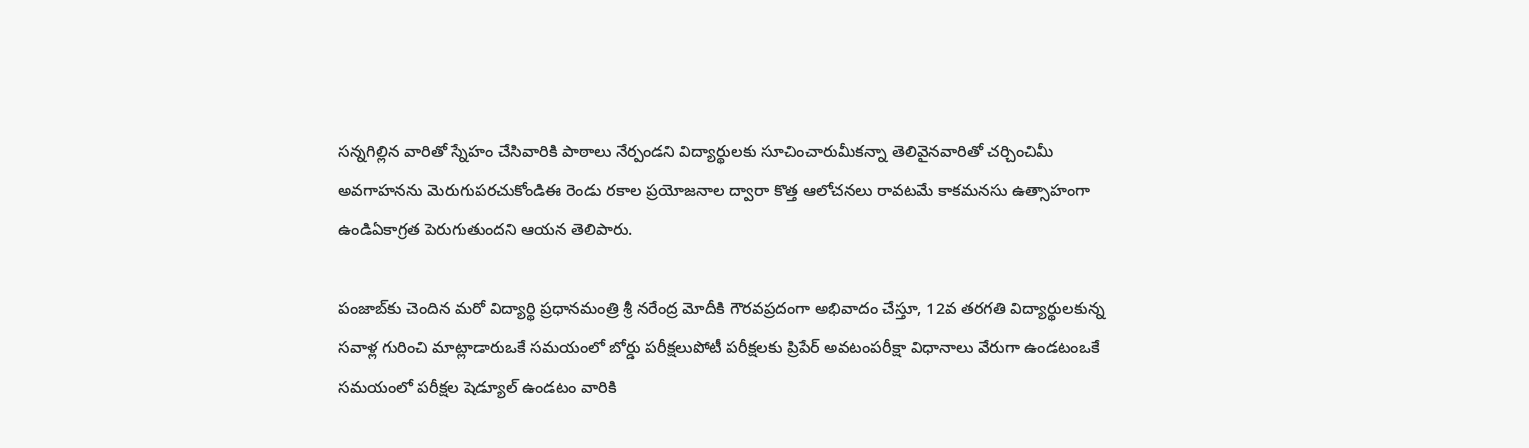సన్నగిల్లిన వారితో స్నేహం చేసివారికి పాఠాలు నేర్పండని విద్యార్థులకు సూచించారుమీకన్నా తెలివైనవారితో చర్చించిమీ అవగాహనను మెరుగుపరచుకోండిఈ రెండు రకాల ప్రయోజనాల ద్వారా కొత్త ఆలోచనలు రావటమే కాకమనసు ఉత్సాహంగా ఉండిఏకాగ్రత పెరుగుతుందని ఆయన తెలిపారు.

పంజాబ్‌కు చెందిన మరో విద్యార్థి ప్రధానమంత్రి శ్రీ నరేంద్ర మోదీకి గౌరవప్రదంగా అభివాదం చేస్తూ, 12వ తరగతి విద్యార్థులకున్న సవాళ్ల గురించి మాట్లాడారుఒకే సమయంలో బోర్డు పరీక్షలుపోటీ పరీక్షలకు ప్రిపేర్ అవటంపరీక్షా విధానాలు వేరుగా ఉండటంఒకే సమయంలో పరీక్షల షెడ్యూల్ ఉండటం వారికి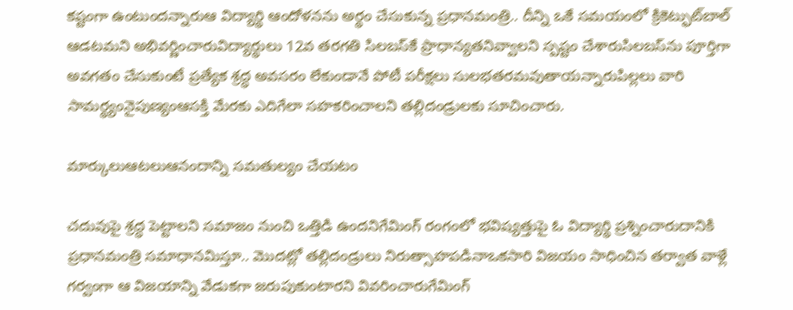కష్టంగా ఉంటుందన్నారుఆ విద్యార్థి ఆందోళనను అర్థం చేసుకున్న ప్రధానమంత్రి.. దీన్ని ఒకే సమయంలో క్రికెట్ఫుట్‌బాల్ ఆడటమని అభివర్ణించారువిద్యార్థులు 12వ తరగతి సిలబస్‌కే ప్రాధాన్యతనివ్వాలని స్పష్టం చేశారుసిలబస్‌ను పూర్తిగా అవగతం చేసుకుంటే ప్రత్యేక శ్రద్ధ అవసరం లేకుండానే పోటీ పరీక్షలు సులభతరమవుతాయన్నారుపిల్లలు వారి సామర్థ్యంనైపుణ్యంఆసక్తి మేరకు ఎదిగేలా సహకరించాలని తల్లిదండ్రులకు సూచించారు.

మార్కులుఆటలుఆనందాన్ని సమతుల్యం చేయటం

చదువుపై శ్రద్ధ పెట్టాలని సమాజం నుంచి ఒత్తిడి ఉందనిగేమింగ్ రంగంలో భవిష్యత్తుపై ఓ విద్యార్థి ప్రశ్నించారుదానికి ప్రధానమంత్రి సమాధానమిస్తూ.. మొదట్లో తల్లిదండ్రులు నిరుత్సాహపడినాఒకసారి విజయం సాధించిన తర్వాత వాళ్లే గర్వంగా ఆ విజయాన్ని వేడుకగా జరుపుకుంటారని వివరించారుగేమింగ్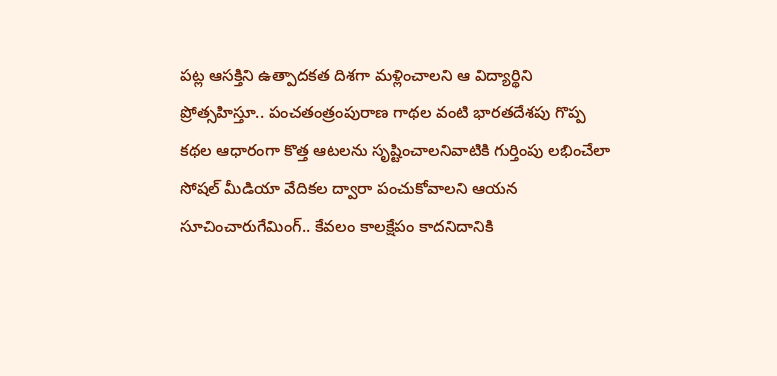పట్ల ఆసక్తిని ఉత్పాదకత దిశగా మళ్లించాలని ఆ విద్యార్థిని ప్రోత్సహిస్తూ.. పంచతంత్రంపురాణ గాథల వంటి భారతదేశపు గొప్ప కథల ఆధారంగా కొత్త ఆటలను సృష్టించాలనివాటికి గుర్తింపు లభించేలా సోషల్ మీడియా వేదికల ద్వారా పంచుకోవాలని ఆయన సూచించారుగేమింగ్.. కేవలం కాలక్షేపం కాదనిదానికి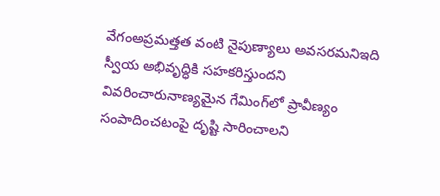వేగంఅప్రమత్తత వంటి నైపుణ్యాలు అవసరమనిఇది స్వీయ అభివృద్ధికి సహకరిస్తుందని వివరించారునాణ్యమైన గేమింగ్‌లో ప్రావీణ్యం సంపాదించటంపై దృష్టి సారించాలని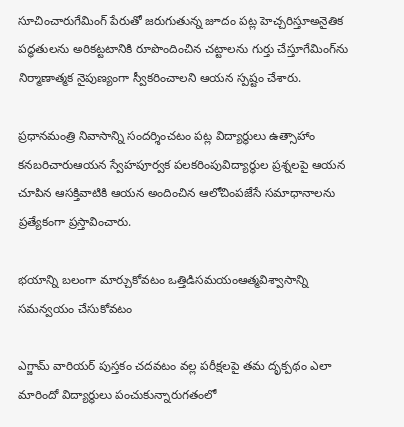సూచించారుగేమింగ్ పేరుతో జరుగుతున్న జూదం పట్ల హెచ్చరిస్తూఅనైతిక పద్ధతులను అరికట్టటానికి రూపొందించిన చట్టాలను గుర్తు చేస్తూగేమింగ్‌ను నిర్మాణాత్మక నైపుణ్యంగా స్వీకరించాలని ఆయన స్పష్టం చేశారు.

ప్రధానమంత్రి నివాసాన్ని సందర్శించటం పట్ల విద్యార్థులు ఉత్సాహాం కనబరిచారుఆయన స్వేహపూర్వక పలకరింపువిద్యార్థుల ప్రశ్నలపై ఆయన చూపిన ఆసక్తివాటికి ఆయన అందించిన ఆలోచింపజేసే సమాధానాలను ప్రత్యేకంగా ప్రస్తావించారు.

భయాన్ని బలంగా మార్చుకోవటం ఒత్తిడిసమయంఆత్మవిశ్వాసాన్ని సమన్వయం చేసుకోవటం

ఎగ్జామ్ వారియర్ పుస్తకం చదవటం వల్ల పరీక్షలపై తమ దృక్పథం ఎలా మారిందో విద్యార్థులు పంచుకున్నారుగతంలో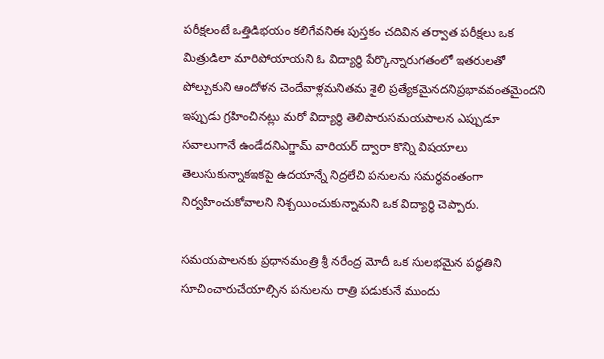పరీక్షలంటే ఒత్తిడిభయం కలిగేవనిఈ పుస్తకం చదివిన తర్వాత పరీక్షలు ఒక మిత్రుడిలా మారిపోయాయని ఓ విద్యార్థి పేర్కొన్నారుగతంలో ఇతరులతో పోల్చుకుని ఆందోళన చెందేవాళ్లమనితమ శైలి ప్రత్యేకమైనదనిప్రభావవంతమైందని ఇప్పుడు గ్రహించినట్లు మరో విద్యార్థి తెలిపారుసమయపాలన ఎప్పుడూ సవాలుగానే ఉండేదనిఎగ్జామ్ వారియర్ ద్వారా కొన్ని విషయాలు తెలుసుకున్నాకఇకపై ఉదయాన్నే నిద్రలేచి పనులను సమర్థవంతంగా నిర్వహించుకోవాలని నిశ్చయించుకున్నామని ఒక విద్యార్థి చెప్పారు.

సమయపాలనకు ప్రధానమంత్రి శ్రీ నరేంద్ర మోదీ ఒక సులభమైన పద్ధతిని సూచించారుచేయాల్సిన పనులను రాత్రి పడుకునే ముందు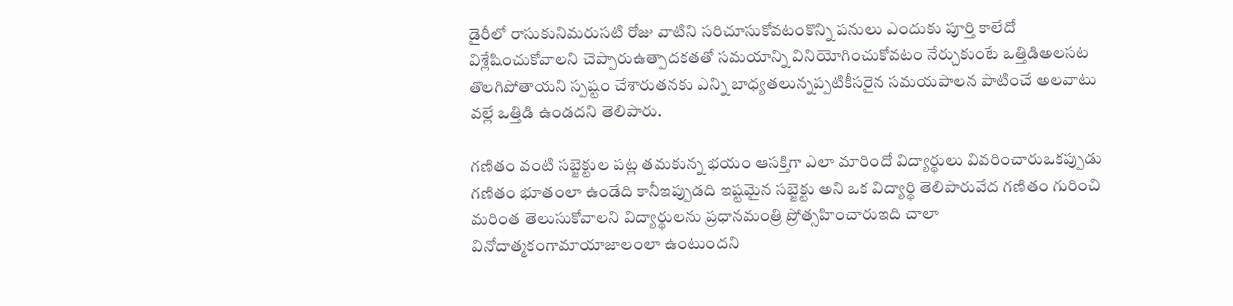డైరీలో రాసుకునిమరుసటి రోజు వాటిని సరిచూసుకోవటంకొన్ని పనులు ఎందుకు పూర్తి కాలేదో విశ్లేషించుకోవాలని చెప్పారుఉత్పాదకతతో సమయాన్ని వినియోగించుకోవటం నేర్చుకుంటే ఒత్తిడిఅలసట తొలగిపోతాయని స్పష్టం చేశారుతనకు ఎన్ని బాధ్యతలున్నప్పటికీసరైన సమయపాలన పాటించే అలవాటు వల్లే ఒత్తిడి ఉండదని తెలిపారు.

గణితం వంటి సబ్జెక్టుల పట్ల తమకున్న భయం ఆసక్తిగా ఎలా మారిందో విద్యార్థులు వివరించారుఒకప్పుడు గణితం భూతంలా ఉండేది కానీఇప్పుడది ఇష్టమైన సబ్జెక్టు అని ఒక విద్యార్థి తెలిపారువేద గణితం గురించి మరింత తెలుసుకోవాలని విద్యార్థులను ప్రధానమంత్రి ప్రోత్సహించారుఇది చాలా వినోదాత్మకంగామాయాజాలంలా ఉంటుందని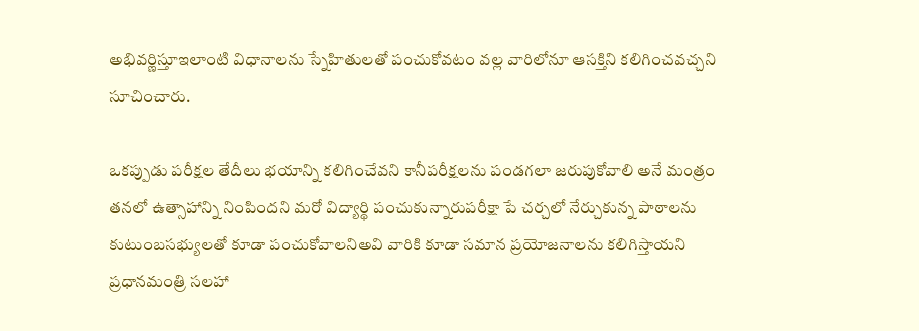అభివర్ణిస్తూఇలాంటి విధానాలను స్నేహితులతో పంచుకోవటం వల్ల వారిలోనూ ఆసక్తిని కలిగించవచ్చని సూచించారు.

ఒకప్పుడు పరీక్షల తేదీలు భయాన్ని కలిగించేవని కానీపరీక్షలను పండగలా జరుపుకోవాలి అనే మంత్రం తనలో ఉత్సాహాన్ని నింపిందని మరో విద్యార్థి పంచుకున్నారుపరీక్షా పే చర్చలో నేర్చుకున్న పాఠాలను కుటుంబసభ్యులతో కూడా పంచుకోవాలనిఅవి వారికి కూడా సమాన ప్రయోజనాలను కలిగిస్తాయని ప్రధానమంత్రి సలహా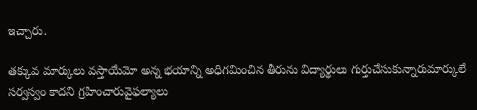ఇచ్చారు.

తక్కువ మార్కులు వస్తాయేమో అన్న భయాన్ని అధిగమించిన తీరును విద్యార్థులు గుర్తుచేసుకున్నారుమార్కులే సర్వస్వం కాదని గ్రహించారువైఫల్యాలు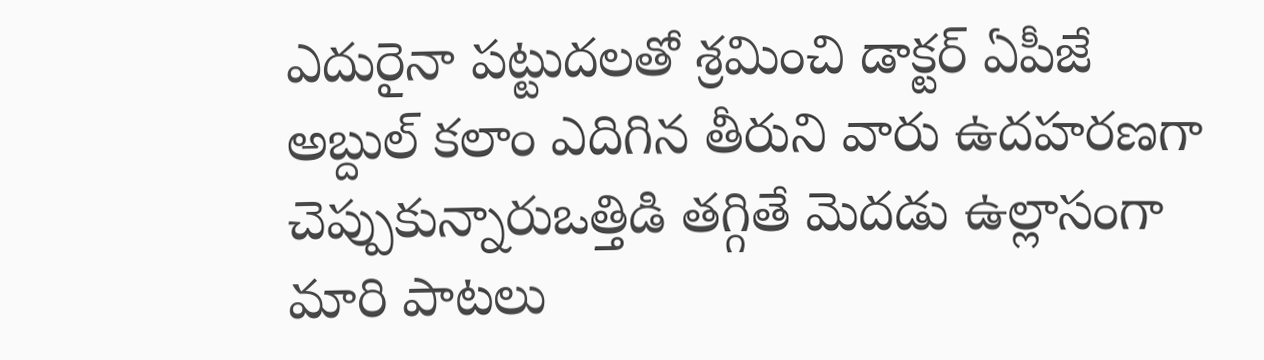ఎదురైనా పట్టుదలతో శ్రమించి డాక్టర్ ఏపీజే అబ్దుల్ కలాం ఎదిగిన తీరుని వారు ఉదహరణగా చెప్పుకున్నారుఒత్తిడి తగ్గితే మెదడు ఉల్లాసంగా మారి పాటలు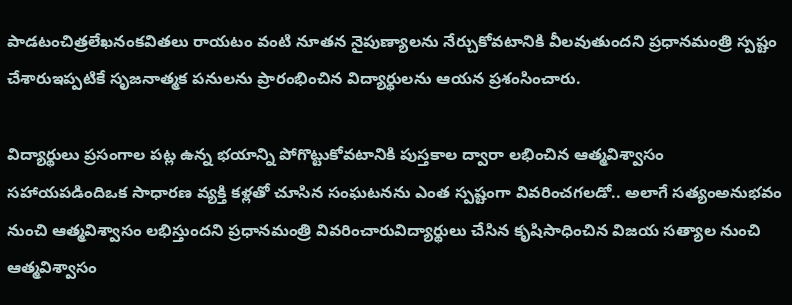పాడటంచిత్రలేఖనంకవితలు రాయటం వంటి నూతన నైపుణ్యాలను నేర్చుకోవటానికి వీలవుతుందని ప్రధానమంత్రి స్పష్టం చేశారుఇప్పటికే సృజనాత్మక పనులను ప్రారంభించిన విద్యార్థులను ఆయన ప్రశంసించారు.

విద్యార్థులు ప్రసంగాల పట్ల ఉన్న భయాన్ని పోగొట్టుకోవటానికి పుస్తకాల ద్వారా లభించిన ఆత్మవిశ్వాసం సహాయపడిందిఒక సాధారణ వ్యక్తి కళ్లతో చూసిన సంఘటనను ఎంత స్పష్టంగా వివరించగలడో.. అలాగే సత్యంఅనుభవం నుంచి ఆత్మవిశ్వాసం లభిస్తుందని ప్రధానమంత్రి వివరించారువిద్యార్థులు చేసిన కృషిసాధించిన విజయ సత్యాల నుంచి ఆత్మవిశ్వాసం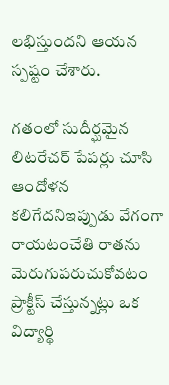లభిస్తుందని ఆయన స్పష్టం చేశారు.

గతంలో సుదీర్ఘమైన లిటరేచర్ పేపర్లు చూసి ఆందోళన కలిగేదనిఇప్పుడు వేగంగా రాయటంచేతి రాతను మెరుగుపరుచుకోవటం ప్రాక్టీస్ చేస్తున్నట్లు ఒక విద్యార్థి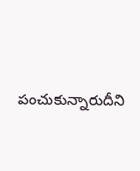పంచుకున్నారుదీని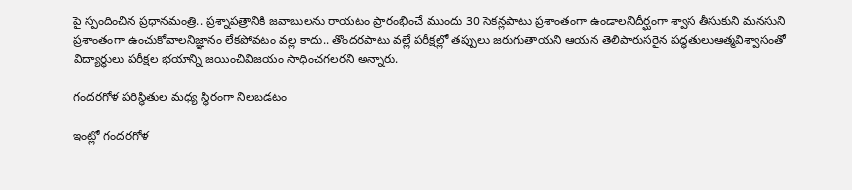పై స్పందించిన ప్రధానమంత్రి.. ప్రశ్నాపత్రానికి జవాబులను రాయటం ప్రారంభించే ముందు 30 సెకన్లపాటు ప్రశాంతంగా ఉండాలనిదీర్ఘంగా శ్వాస తీసుకుని మనసుని ప్రశాంతంగా ఉంచుకోవాలనిజ్ఞానం లేకపోవటం వల్ల కాదు.. తొందరపాటు వల్లే పరీక్షల్లో తప్పులు జరుగుతాయని ఆయన తెలిపారుసరైన పద్ధతులుఆత్మవిశ్వాసంతో విద్యార్థులు పరీక్షల భయాన్ని జయించివిజయం సాధించగలరని అన్నారు.

గందరగోళ పరిస్థితుల మధ్య స్థిరంగా నిలబడటం

ఇంట్లో గందరగోళ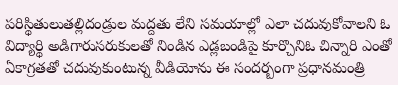పరిస్థితులుతల్లిదండ్రుల మద్దతు లేని సమయాల్లో ఎలా చదువుకోవాలని ఓ విద్యార్థి అడిగారుసరుకులతో నిండిన ఎడ్లబండిపై కూర్చొనిఓ చిన్నారి ఎంతో ఏకాగ్రతతో చదువుకుంటున్న వీడియోను ఈ సందర్బంగా ప్రధానమంత్రి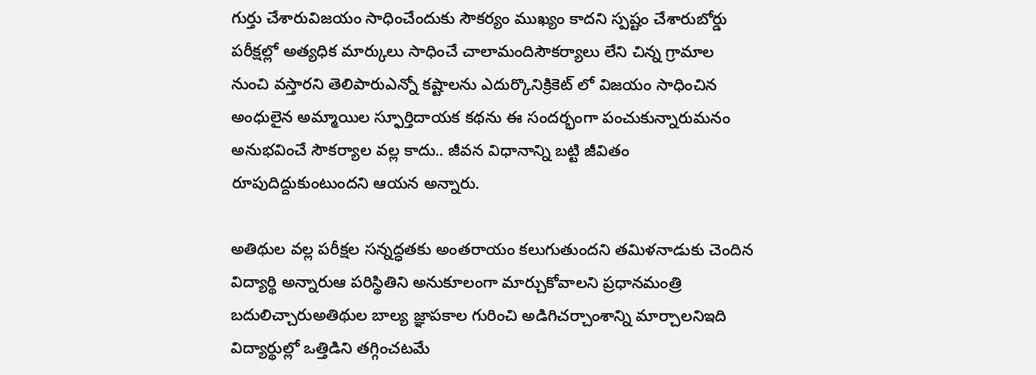గుర్తు చేశారువిజయం సాధించేందుకు సౌకర్యం ముఖ్యం కాదని స్పష్టం చేశారుబోర్డు పరీక్షల్లో అత్యధిక మార్కులు సాధించే చాలామందిసౌకర్యాలు లేని చిన్న గ్రామాల నుంచి వస్తారని తెలిపారుఎన్నో కష్టాలను ఎదుర్కొనిక్రికెట్ లో విజయం సాధించిన అంధులైన అమ్మాయిల స్ఫూర్తిదాయక కథను ఈ సందర్భంగా పంచుకున్నారుమనం అనుభవించే సౌకర్యాల వల్ల కాదు.. జీవన విధానాన్ని బట్టి జీవితం రూపుదిద్దుకుంటుందని ఆయన అన్నారు.

అతిథుల వల్ల పరీక్షల సన్నద్ధతకు అంతరాయం కలుగుతుందని తమిళనాడుకు చెందిన విద్యార్థి అన్నారుఆ పరిస్థితిని అనుకూలంగా మార్చుకోవాలని ప్రధానమంత్రి బదులిచ్చారుఅతిథుల బాల్య జ్ఞాపకాల గురించి అడిగిచర్చాంశాన్ని మార్చాలనిఇది విద్యార్థుల్లో ఒత్తిడిని తగ్గించటమే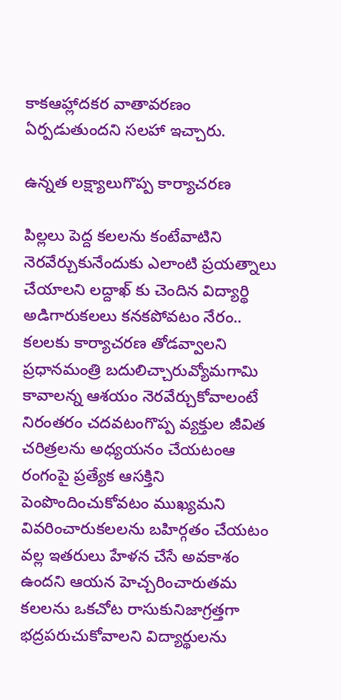కాకఆహ్లాదకర వాతావరణం ఏర్పడుతుందని సలహా ఇచ్చారు.

ఉన్నత లక్ష్యాలుగొప్ప కార్యాచరణ

పిల్లలు పెద్ద కలలను కంటేవాటిని నెరవేర్చుకునేందుకు ఎలాంటి ప్రయత్నాలు చేయాలని లద్దాఖ్ కు చెందిన విద్యార్థి అడిగారుకలలు కనకపోవటం నేరం.. కలలకు కార్యాచరణ తోడవ్వాలని ప్రధానమంత్రి బదులిచ్చారువ్యోమగామి కావాలన్న ఆశయం నెరవేర్చుకోవాలంటే నిరంతరం చదవటంగొప్ప వ్యక్తుల జీవిత చరిత్రలను అధ్యయనం చేయటంఆ రంగంపై ప్రత్యేక ఆసక్తిని పెంపొందించుకోవటం ముఖ్యమని వివరించారుకలలను బహిర్గతం చేయటం వల్ల ఇతరులు హేళన చేసే అవకాశం ఉందని ఆయన హెచ్చరించారుతమ కలలను ఒకచోట రాసుకునిజాగ్రత్తగా భద్రపరుచుకోవాలని విద్యార్థులను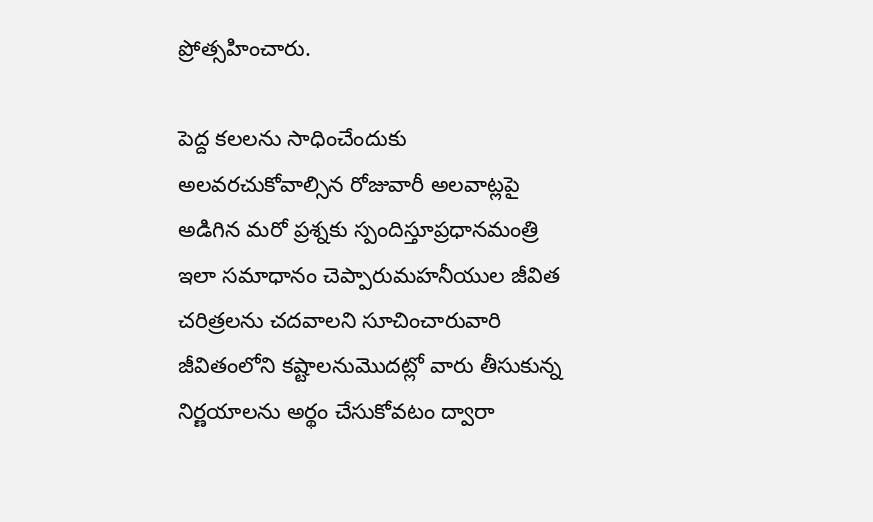ప్రోత్సహించారు.

పెద్ద కలలను సాధించేందుకు అలవరచుకోవాల్సిన రోజువారీ అలవాట్లపై అడిగిన మరో ప్రశ్నకు స్పందిస్తూప్రధానమంత్రి ఇలా సమాధానం చెప్పారుమహనీయుల జీవిత చరిత్రలను చదవాలని సూచించారువారి జీవితంలోని కష్టాలనుమొదట్లో వారు తీసుకున్న నిర్ణయాలను అర్థం చేసుకోవటం ద్వారా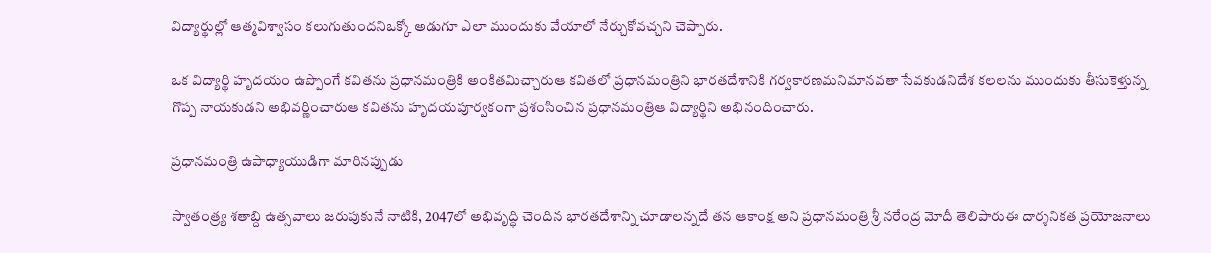విద్యార్థుల్లో ఆత్మవిశ్వాసం కలుగుతుందనిఒక్కో అడుగూ ఎలా ముందుకు వేయాలో నేర్చుకోవచ్చని చెప్పారు.

ఒక విద్యార్థి హృదయం ఉప్పొంగే కవితను ప్రధానమంత్రికి అంకితమిచ్చారుఆ కవితలో ప్రధానమంత్రిని భారతదేశానికి గర్వకారణమనిమానవతా సేవకుడనిదేశ కలలను ముందుకు తీసుకెళ్తున్న గొప్ప నాయకుడని అభివర్ణించారుఆ కవితను హృదయపూర్వకంగా ప్రశంసించిన ప్రధానమంత్రిఆ విద్యార్థిని అభినందించారు.

ప్రధానమంత్రి ఉపాధ్యాయుడిగా మారినప్పుడు

స్వాతంత్ర్య శతాబ్ది ఉత్సవాలు జరుపుకునే నాటికి, 2047లో అభివృద్ధి చెందిన భారతదేశాన్ని చూడాలన్నదే తన ఆకాంక్ష అని ప్రధానమంత్రి శ్రీ నరేంద్ర మోదీ తెలిపారుఈ దార్శనికత ప్రయోజనాలు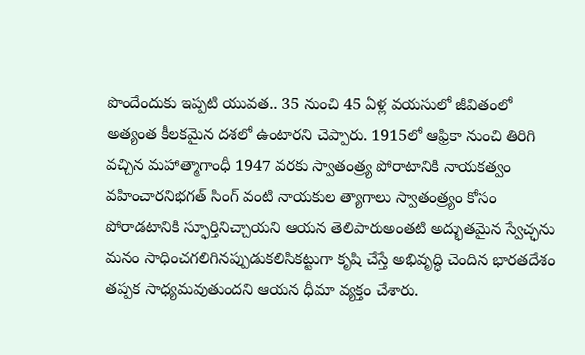పొందేందుకు ఇప్పటి యువత.. 35 నుంచి 45 ఏళ్ల వయసులో జీవితంలో అత్యంత కీలకమైన దశలో ఉంటారని చెప్పారు. 1915లో ఆఫ్రికా నుంచి తిరిగి వచ్చిన మహాత్మాగాంధీ 1947 వరకు స్వాతంత్ర్య పోరాటానికి నాయకత్వం వహించారనిభగత్ సింగ్ వంటి నాయకుల త్యాగాలు స్వాతంత్ర్యం కోసం పోరాడటానికి స్ఫూర్తినిచ్చాయని ఆయన తెలిపారుఅంతటి అద్భుతమైన స్వేచ్ఛను మనం సాధించగలిగినప్పుడుకలిసికట్టుగా కృషి చేస్తే అభివృద్ధి చెందిన భారతదేశం తప్పక సాధ్యమవుతుందని ఆయన ధీమా వ్యక్తం చేశారు.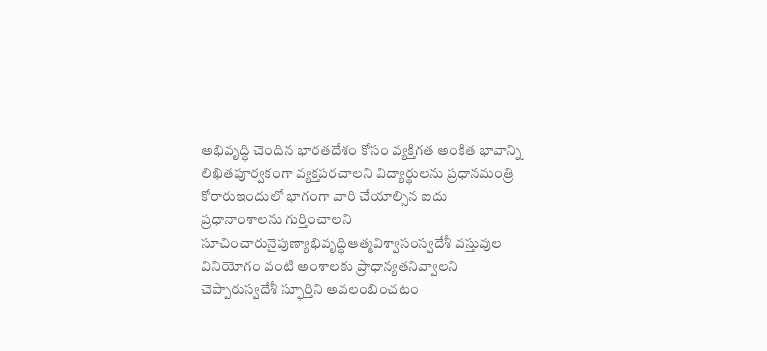అభివృద్ధి చెందిన భారతదేశం కోసం వ్యక్తిగత అంకిత భావాన్ని లిఖితపూర్వకంగా వ్యక్తపరచాలని విద్యార్థులను ప్రధానమంత్రి కోరారుఇందులో భాగంగా వారి చేయాల్సిన ఐదు ప్రధానాంశాలను గుర్తించాలని సూచించారునైపుణ్యాభివృద్ధిఆత్మవిశ్వాసంస్వదేశీ వస్తువుల వినియోగం వంటి అంశాలకు ప్రాధాన్యతనివ్వాలని చెప్పారుస్వదేశీ స్ఫూర్తిని అవలంబించటం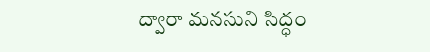ద్వారా మనసుని సిద్ధం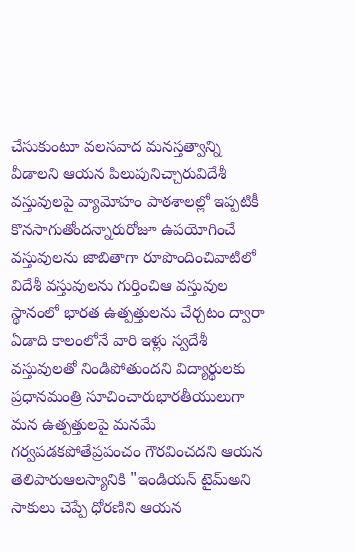చేసుకుంటూ వలసవాద మనస్తత్వాన్ని వీడాలని ఆయన పిలుపునిచ్చారువిదేశీ వస్తువులపై వ్యామోహం పాఠశాలల్లో ఇప్పటికీ కొనసాగుతోందన్నారురోజూ ఉపయోగించే వస్తువులను జాబితాగా రూపొందించివాటిలో విదేశీ వస్తువులను గుర్తించిఆ వస్తువుల స్థానంలో భారత ఉత్పత్తులను చేర్చటం ద్వారా ఏడాది కాలంలోనే వారి ఇళ్లు స్వదేశీ వస్తువులతో నిండిపోతుందని విద్యార్థులకు ప్రధానమంత్రి సూచించారుభారతీయులుగా మన ఉత్పత్తులపై మనమే గర్వపడకపోతేప్రపంచం గౌరవించదని ఆయన తెలిపారుఆలస్యానికి "ఇండియన్ టైమ్అని సాకులు చెప్పే ధోరణిని ఆయన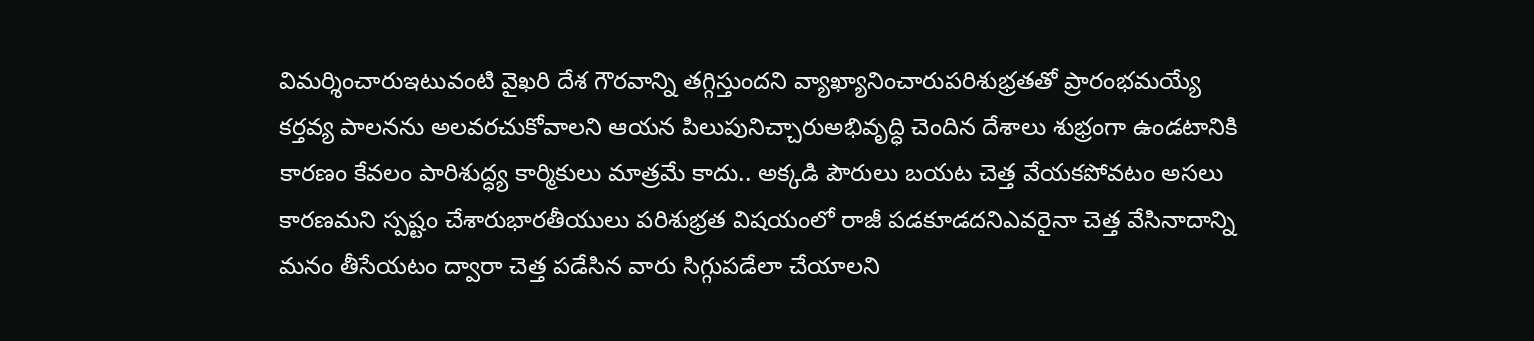విమర్శించారుఇటువంటి వైఖరి దేశ గౌరవాన్ని తగ్గిస్తుందని వ్యాఖ్యానించారుపరిశుభ్రతతో ప్రారంభమయ్యే కర్తవ్య పాలనను అలవరచుకోవాలని ఆయన పిలుపునిచ్చారుఅభివృద్ధి చెందిన దేశాలు శుభ్రంగా ఉండటానికి కారణం కేవలం పారిశుద్ధ్య కార్మికులు మాత్రమే కాదు.. అక్కడి పౌరులు బయట చెత్త వేయకపోవటం అసలు కారణమని స్పష్టం చేశారుభారతీయులు పరిశుభ్రత విషయంలో రాజీ పడకూడదనిఎవరైనా చెత్త వేసినాదాన్ని మనం తీసేయటం ద్వారా చెత్త పడేసిన వారు సిగ్గుపడేలా చేయాలని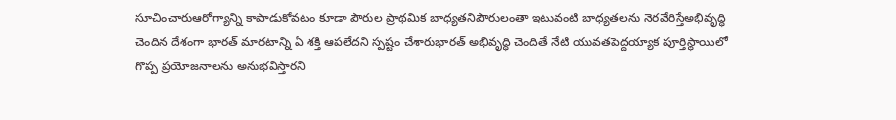సూచించారుఆరోగ్యాన్ని కాపాడుకోవటం కూడా పౌరుల ప్రాథమిక బాధ్యతనిపౌరులంతా ఇటువంటి బాధ్యతలను నెరవేరిస్తేఅభివృద్ధి చెందిన దేశంగా భారత్ మారటాన్ని ఏ శక్తి ఆపలేదని స్పష్టం చేశారుభారత్ అభివృద్ధి చెందితే నేటి యువతపెద్దయ్యాక పూర్తిస్థాయిలో గొప్ప ప్రయోజనాలను అనుభవిస్తారని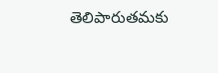తెలిపారుతమకు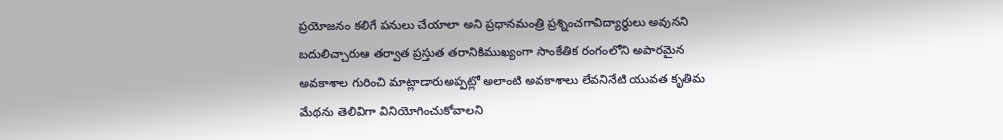ప్రయోజనం కలిగే పనులు చేయాలా అని ప్రధానమంత్రి ప్రశ్నించగావిద్యార్థులు అవునని బదులిచ్చారుఆ తర్వాత ప్రస్తుత తరానికిముఖ్యంగా సాంకేతిక రంగంలోని అపారమైన అవకాశాల గురించి మాట్లాడారుఅప్పట్లో అలాంటి అవకాశాలు లేవనినేటి యువత కృతిమ మేథను తెలివిగా వినియోగించుకోవాలని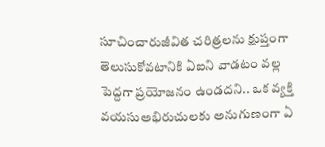సూచించారుజీవిత చరిత్రలను క్షుప్తంగా తెలుసుకోవటానికి ఏఐని వాడటం వల్ల పెద్దగా ప్రయోజనం ఉండదని.. ఒక వ్యక్తి వయసుఅభిరుచులకు అనుగుణంగా ఏ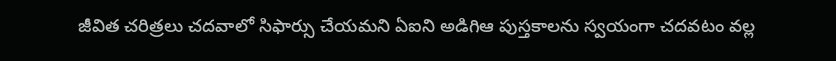జీవిత చరిత్రలు చదవాలో సిఫార్సు చేయమని ఏఐని అడిగిఆ పుస్తకాలను స్వయంగా చదవటం వల్ల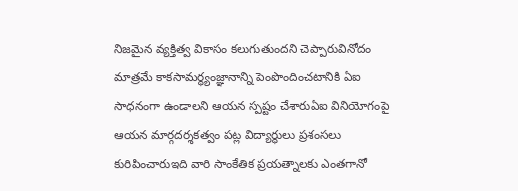నిజమైన వ్యక్తిత్వ వికాసం కలుగుతుందని చెప్పారువినోదం మాత్రమే కాకసామర్థ్యంజ్ఞానాన్ని పెంపొందించటానికి ఏఐ సాధనంగా ఉండాలని ఆయన స్పష్టం చేశారుఏఐ వినియోగంపై ఆయన మార్గదర్శకత్వం పట్ల విద్యార్థులు ప్రశంసలు కురిపించారుఇది వారి సాంకేతిక ప్రయత్నాలకు ఎంతగానో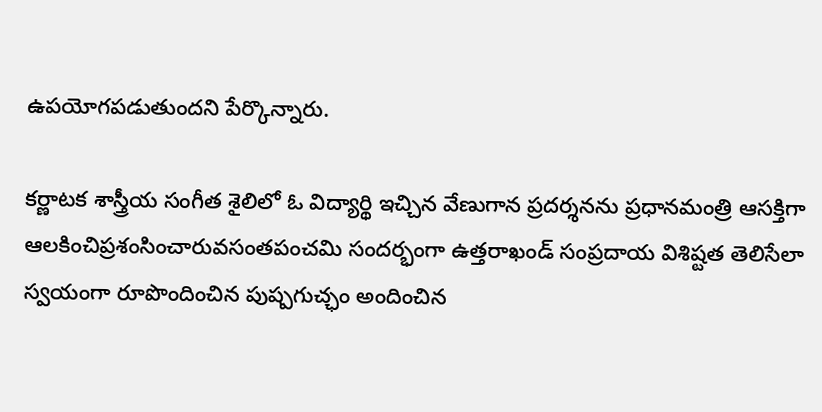ఉపయోగపడుతుందని పేర్కొన్నారు.

కర్ణాటక శాస్త్రీయ సంగీత శైలిలో ఓ విద్యార్థి ఇచ్చిన వేణుగాన ప్రదర్శనను ప్రధానమంత్రి ఆసక్తిగా ఆలకించిప్రశంసించారువసంతపంచమి సందర్భంగా ఉత్తరాఖండ్ సంప్రదాయ విశిష్టత తెలిసేలా స్వయంగా రూపొందించిన పుష్పగుచ్ఛం అందించిన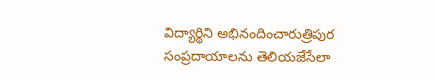విద్యార్థిని అభినందించారుత్రిపుర సంప్రదాయాలను తెలియజేసేలా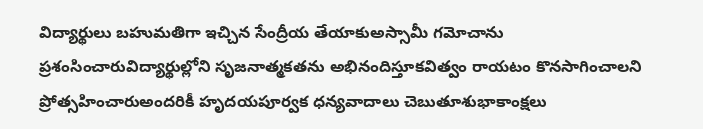విద్యార్థులు బహుమతిగా ఇచ్చిన సేంద్రీయ తేయాకుఅస్సామీ గమోచాను ప్రశంసించారువిద్యార్థుల్లోని సృజనాత్మకతను అభినందిస్తూకవిత్వం రాయటం కొనసాగించాలని ప్రోత్సహించారుఅందరికీ హృదయపూర్వక ధన్యవాదాలు చెబుతూశుభాకాంక్షలు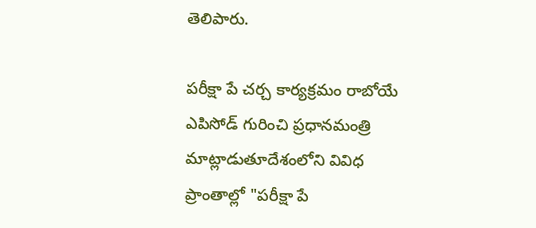తెలిపారు.

పరీక్షా పే చర్చ కార్యక్రమం రాబోయే ఎపిసోడ్ గురించి ప్రధానమంత్రి మాట్లాడుతూదేశంలోని వివిధ ప్రాంతాల్లో "పరీక్షా పే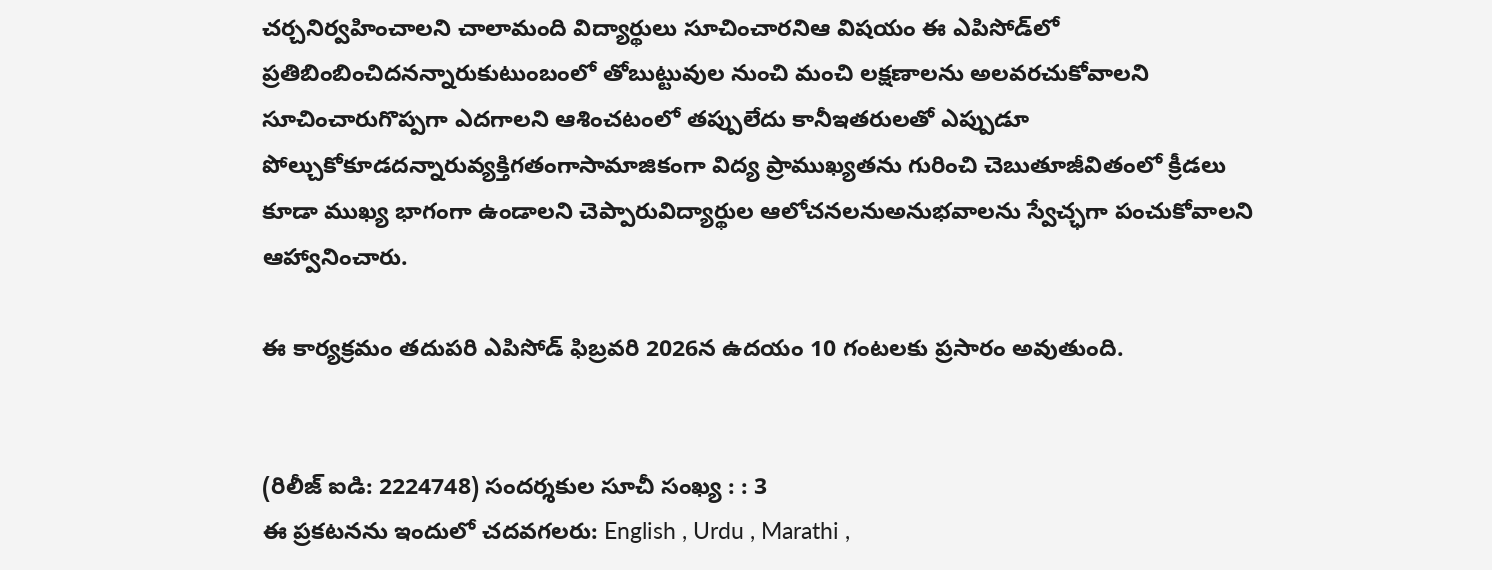చర్చనిర్వహించాలని చాలామంది విద్యార్థులు సూచించారనిఆ విషయం ఈ ఎపిసోడ్‌లో ప్రతిబింబించిదనన్నారుకుటుంబంలో తోబుట్టువుల నుంచి మంచి లక్షణాలను అలవరచుకోవాలని సూచించారుగొప్పగా ఎదగాలని ఆశించటంలో తప్పులేదు కానీఇతరులతో ఎప్పుడూ పోల్చుకోకూడదన్నారువ్యక్తిగతంగాసామాజికంగా విద్య ప్రాముఖ్యతను గురించి చెబుతూజీవితంలో క్రీడలు కూడా ముఖ్య భాగంగా ఉండాలని చెప్పారువిద్యార్థుల ఆలోచనలనుఅనుభవాలను స్వేచ్ఛగా పంచుకోవాలని ఆహ్వానించారు.

ఈ కార్యక్రమం తదుపరి ఎపిసోడ్ ఫిబ్రవరి 2026న ఉదయం 10 గంటలకు ప్రసారం అవుతుంది.


(రిలీజ్ ఐడి: 2224748) సందర్శకుల సూచీ సంఖ్య : : 3
ఈ ప్రకటనను ఇందులో చదవగలరు: English , Urdu , Marathi ,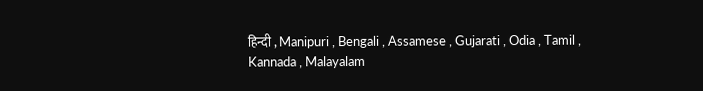हिन्दी , Manipuri , Bengali , Assamese , Gujarati , Odia , Tamil , Kannada , Malayalam